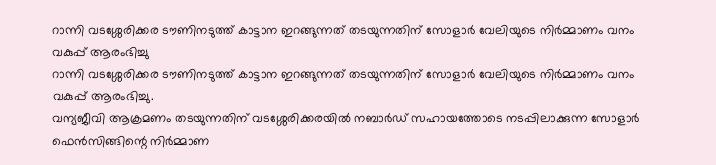റാന്നി വടശ്ശേരിക്കര ടൗണിനടുത്ത് കാട്ടാന ഇറങ്ങുന്നത് തടയുന്നതിന് സോളാർ വേലിയുടെ നിർമ്മാണം വനം വകുപ്പ് ആരംഭിച്ചു
റാന്നി വടശ്ശേരിക്കര ടൗണിനടുത്ത് കാട്ടാന ഇറങ്ങുന്നത് തടയുന്നതിന് സോളാർ വേലിയുടെ നിർമ്മാണം വനം വകുപ്പ് ആരംഭിച്ചു.
വന്യജീവി ആക്രമണം തടയുന്നതിന് വടശ്ശേരിക്കരയിൽ നബാർഡ് സഹായത്തോടെ നടപ്പിലാക്കുന്ന സോളാർ ഫെൻസിങ്ങിന്റെ നിർമ്മാണ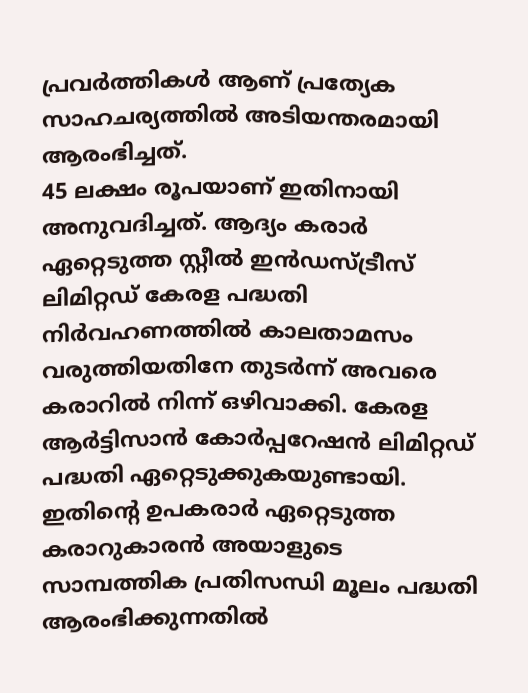പ്രവർത്തികൾ ആണ് പ്രത്യേക സാഹചര്യത്തിൽ അടിയന്തരമായി ആരംഭിച്ചത്.
45 ലക്ഷം രൂപയാണ് ഇതിനായി അനുവദിച്ചത്. ആദ്യം കരാർ ഏറ്റെടുത്ത സ്റ്റീൽ ഇൻഡസ്ട്രീസ് ലിമിറ്റഡ് കേരള പദ്ധതി നിർവഹണത്തിൽ കാലതാമസം വരുത്തിയതിനേ തുടർന്ന് അവരെ കരാറിൽ നിന്ന് ഒഴിവാക്കി. കേരള ആർട്ടിസാൻ കോർപ്പറേഷൻ ലിമിറ്റഡ് പദ്ധതി ഏറ്റെടുക്കുകയുണ്ടായി. ഇതിന്റെ ഉപകരാർ ഏറ്റെടുത്ത കരാറുകാരൻ അയാളുടെ സാമ്പത്തിക പ്രതിസന്ധി മൂലം പദ്ധതി ആരംഭിക്കുന്നതിൽ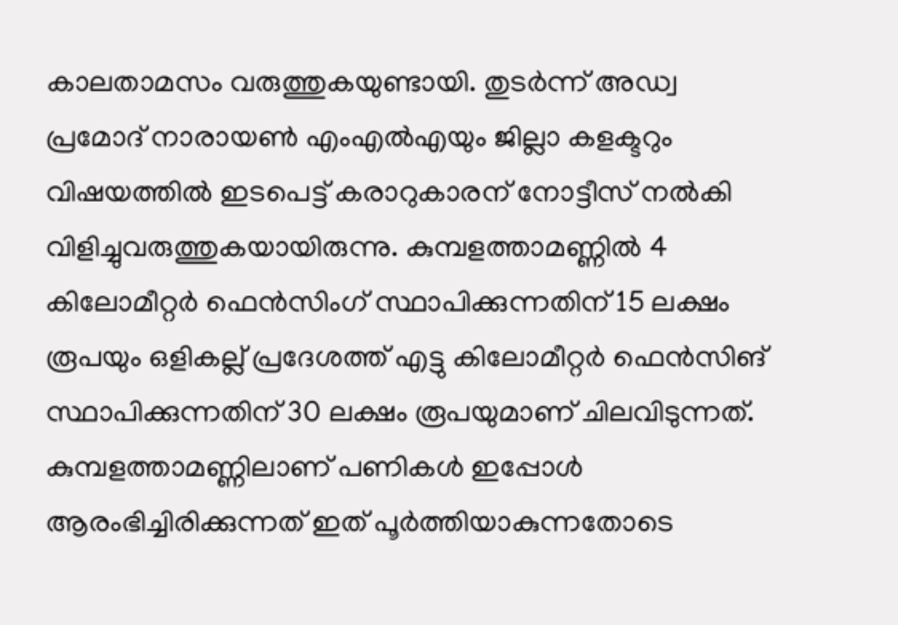കാലതാമസം വരുത്തുകയുണ്ടായി. തുടർന്ന് അഡ്വ പ്രമോദ് നാരായൺ എംഎൽഎയും ജില്ലാ കളക്ടറും വിഷയത്തിൽ ഇടപെട്ട് കരാറുകാരന് നോട്ടീസ് നൽകി വിളിച്ചുവരുത്തുകയായിരുന്നു. കുമ്പളത്താമണ്ണിൽ 4 കിലോമീറ്റർ ഫെൻസിംഗ് സ്ഥാപിക്കുന്നതിന് 15 ലക്ഷം രൂപയും ഒളികല്ല് പ്രദേശത്ത് എട്ടു കിലോമീറ്റർ ഫെൻസിങ് സ്ഥാപിക്കുന്നതിന് 30 ലക്ഷം രൂപയുമാണ് ചിലവിടുന്നത്. കുമ്പളത്താമണ്ണിലാണ് പണികൾ ഇപ്പോൾ ആരംഭിച്ചിരിക്കുന്നത് ഇത് പൂർത്തിയാകുന്നതോടെ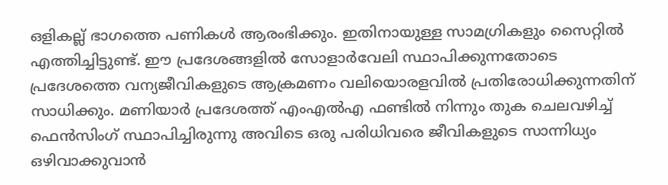ഒളികല്ല് ഭാഗത്തെ പണികൾ ആരംഭിക്കും. ഇതിനായുള്ള സാമഗ്രികളും സൈറ്റിൽ എത്തിച്ചിട്ടുണ്ട്. ഈ പ്രദേശങ്ങളിൽ സോളാർവേലി സ്ഥാപിക്കുന്നതോടെ പ്രദേശത്തെ വന്യജീവികളുടെ ആക്രമണം വലിയൊരളവിൽ പ്രതിരോധിക്കുന്നതിന് സാധിക്കും. മണിയാർ പ്രദേശത്ത് എംഎൽഎ ഫണ്ടിൽ നിന്നും തുക ചെലവഴിച്ച് ഫെൻസിംഗ് സ്ഥാപിച്ചിരുന്നു അവിടെ ഒരു പരിധിവരെ ജീവികളുടെ സാന്നിധ്യം ഒഴിവാക്കുവാൻ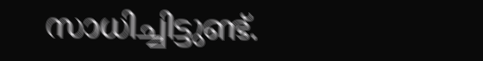സാധിച്ചിട്ടുണ്ട്.